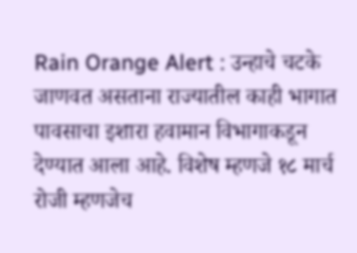Rain Orange Alert : उन्हाचे चटके जाणवत असताना राज्यातील काही भागात पावसाचा इशारा हवामान विभागाकडून देण्यात आला आहे. विशेष म्हणजे १८ मार्च रोजी म्हणजेच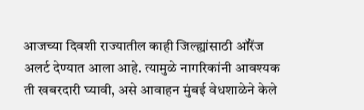आजच्या दिवशी राज्यातील काही जिल्ह्यांसाठी ऑरेंज अलर्ट देण्यात आला आहे. त्यामुळे नागरिकांनी आवश्यक ती खबरदारी घ्यावी, असे आवाहन मुंबई वेधशाळेने केले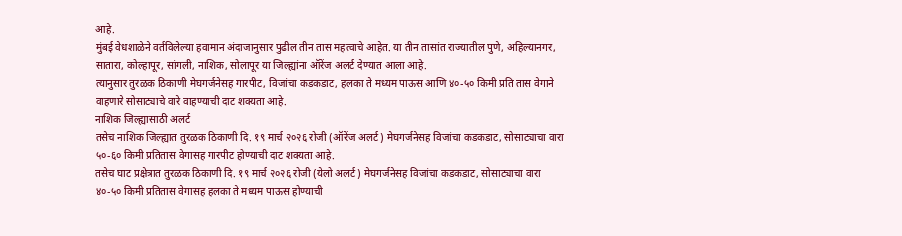आहे.
मुंबई वेधशाळेने वर्तविलेल्या हवामान अंदाजानुसार पुढील तीन तास महत्वाचे आहेत. या तीन तासांत राज्यातील पुणे, अहिल्यानगर, सातारा, कोल्हापूर, सांगली, नाशिक, सोलापूर या जिल्ह्यांना ऑरेंज अलर्ट देण्यात आला आहे.
त्यानुसार तुरळक ठिकाणी मेघगर्जनेसह गारपीट, विजांचा कडकडाट, हलका ते मध्यम पाऊस आणि ४०-५० किमी प्रति तास वेगाने वाहणारे सोसाट्याचे वारे वाहण्याची दाट शक्यता आहे.
नाशिक जिल्ह्यासाठी अलर्ट
तसेच नाशिक जिल्ह्यात तुरळक ठिकाणी दि. १९ मार्च २०२६ रोजी (ऑरेंज अलर्ट) मेघगर्जनेसह विजांचा कडकडाट, सोसाट्याचा वारा ५०-६० किमी प्रतितास वेगासह गारपीट होण्याची दाट शक्यता आहे.
तसेच घाट प्रक्षेत्रात तुरळक ठिकाणी दि. १९ मार्च २०२६ रोजी (येलो अलर्ट) मेघगर्जनेसह विजांचा कडकडाट, सोसाट्याचा वारा ४०-५० किमी प्रतितास वेगासह हलका ते मध्यम पाऊस होण्याची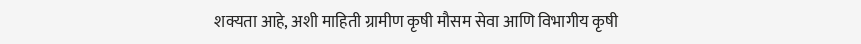शक्यता आहे, अशी माहिती ग्रामीण कृषी मौसम सेवा आणि विभागीय कृषी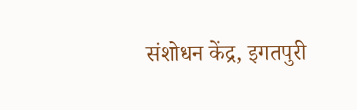संशोधन केंद्र, इगतपुरी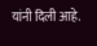यांनी दिली आहे.